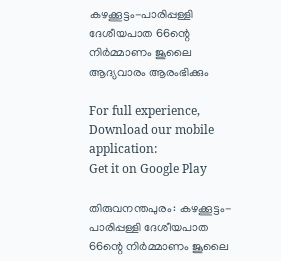കഴക്കൂട്ടം-പാരിപ്പള്ളി ദേശീയപാത 66ന്റെ നിര്‍മ്മാണം ജൂലൈ ആദ്യവാരം ആരംഭിക്കും

For full experience, Download our mobile application:
Get it on Google Play

തിരുവനന്തപുരം: കഴക്കൂട്ടം-പാരിപ്പള്ളി ദേശീയപാത 66ന്റെ നിര്‍മ്മാണം ജൂലൈ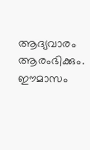ആദ്യവാരം ആരംഭിക്കും. ഈമാസം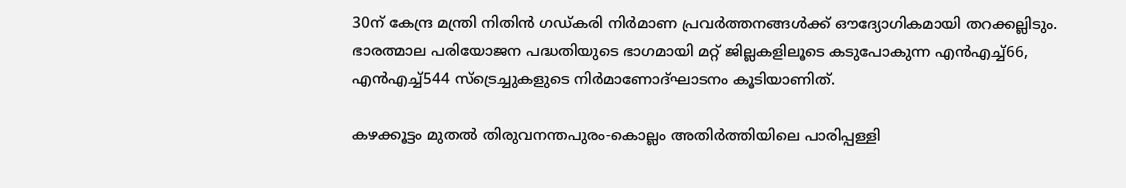30ന് കേന്ദ്ര മന്ത്രി നിതിന്‍ ഗഡ്കരി നിര്‍മാണ പ്രവര്‍ത്തനങ്ങള്‍ക്ക് ഔദ്യോഗികമായി തറക്കല്ലിടും. ഭാരത്മാല പരിയോജന പദ്ധതിയുടെ ഭാഗമായി മറ്റ് ജില്ലകളിലൂടെ കടുപോകുന്ന എന്‍എച്ച്‌66, എന്‍എച്ച്‌544 സ്ട്രെച്ചുകളുടെ നിര്‍മാണോദ്ഘാടനം കൂടിയാണിത്.

കഴക്കൂട്ടം മുതല്‍ തിരുവനന്തപുരം-കൊല്ലം അതിര്‍ത്തിയിലെ പാരിപ്പള്ളി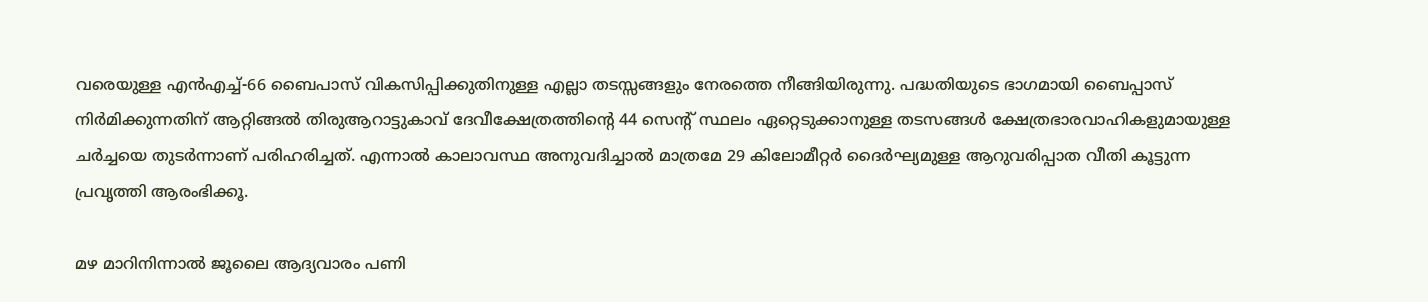വരെയുള്ള എന്‍എച്ച്‌-66 ബൈപാസ് വികസിപ്പിക്കുതിനുള്ള എല്ലാ തടസ്സങ്ങളും നേരത്തെ നീങ്ങിയിരുന്നു. പദ്ധതിയുടെ ഭാഗമായി ബൈപ്പാസ് നിര്‍മിക്കുന്നതിന് ആറ്റിങ്ങല്‍ തിരുആറാട്ടുകാവ് ദേവീക്ഷേത്രത്തിന്റെ 44 സെന്റ് സ്ഥലം ഏറ്റെടുക്കാനുള്ള തടസങ്ങള്‍ ക്ഷേത്രഭാരവാഹികളുമായുള്ള ചര്‍ച്ചയെ തുടര്‍ന്നാണ് പരിഹരിച്ചത്. എന്നാല്‍ കാലാവസ്ഥ അനുവദിച്ചാല്‍ മാത്രമേ 29 കിലോമീറ്റര്‍ ദൈര്‍ഘ്യമുള്ള ആറുവരിപ്പാത വീതി കൂട്ടുന്ന പ്രവൃത്തി ആരംഭിക്കൂ.

മഴ മാറിനിന്നാല്‍ ജൂലൈ ആദ്യവാരം പണി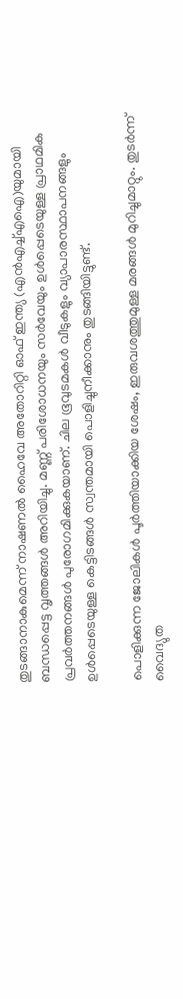തുടങ്ങാനാകുമെന്ന് നാഷണല്‍ ഹൈവേ അതോറിറ്റി ഓഫ് ഇന്ത്യ (എന്‍എച്ച്‌എഐ)യുമായി ബന്ധപ്പെട്ട വൃത്തങ്ങള്‍ അറിയിച്ചു. മണ്ണ് പരിശോധനയും സര്‍വേയും ഉള്‍പ്പെടെയുള്ള പ്രാഥമിക പ്രവര്‍ത്തനങ്ങള്‍ പുരോഗമിക്കുകയാണ്. ചില ഭൂവുടമകള്‍ വീടുകളും വ്യാപാരസ്ഥാപനങ്ങളും ഉള്‍പ്പെടെയുള്ള കെട്ടിടങ്ങള്‍ സ്വന്തമായി പൊളിച്ചുനീക്കാനും തുടങ്ങിയിട്ടുണ്ട്.

പൊളിക്കുന്ന ജോലികള്‍ പൂര്‍ത്തിയാക്കിയ ശേഷം, ഇരുവശത്തുമുള്ള മരങ്ങള്‍ മുറിച്ചുമാറ്റും. തുടര്‍ന്ന് വൈദ്യുത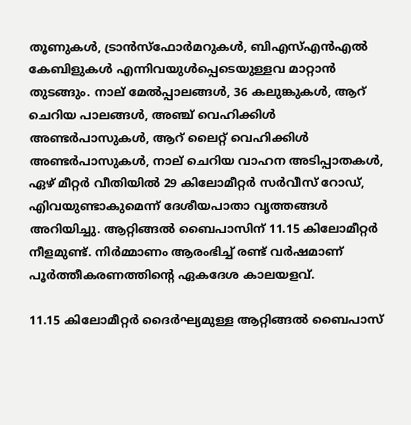തൂണുകള്‍, ട്രാന്‍സ്‌ഫോര്‍മറുകള്‍, ബിഎസ്‌എന്‍എല്‍ കേബിളുകള്‍ എന്നിവയുള്‍പ്പെടെയുള്ളവ മാറ്റാന്‍ തുടങ്ങും. നാല് മേല്‍പ്പാലങ്ങള്‍, 36 കലുങ്കുകള്‍, ആറ് ചെറിയ പാലങ്ങള്‍, അഞ്ച് വെഹിക്കിള്‍ അണ്ടര്‍പാസുകള്‍, ആറ് ലൈറ്റ് വെഹിക്കിള്‍ അണ്ടര്‍പാസുകള്‍, നാല് ചെറിയ വാഹന അടിപ്പാതകള്‍, ഏഴ് മീറ്റര്‍ വീതിയില്‍ 29 കിലോമീറ്റര്‍ സര്‍വീസ് റോഡ്, എിവയുണ്ടാകുമെന്ന് ദേശീയപാതാ വൃത്തങ്ങള്‍ അറിയിച്ചു. ആറ്റിങ്ങല്‍ ബൈപാസിന് 11.15 കിലോമീറ്റര്‍ നീളമുണ്ട്. നിര്‍മ്മാണം ആരംഭിച്ച്‌ രണ്ട് വര്‍ഷമാണ് പൂര്‍ത്തീകരണത്തിന്റെ ഏകദേശ കാലയളവ്.

11.15 കിലോമീറ്റര്‍ ദൈര്‍ഘ്യമുള്ള ആറ്റിങ്ങല്‍ ബൈപാസ്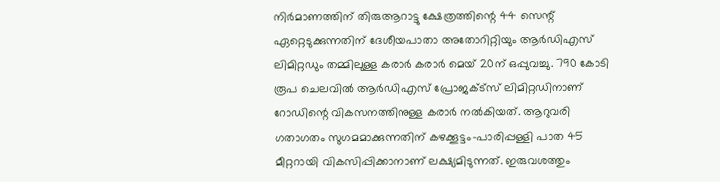നിര്‍മാണത്തിന് തിരുആറാട്ടു ക്ഷേത്രത്തിന്റെ 44 സെന്റ് ഏറ്റെടുക്കുന്നതിന് ദേശീയപാതാ അതോറിറ്റിയും ആര്‍ഡിഎസ് ലിമിറ്റഡും തമ്മിലുള്ള കരാര്‍ കരാര്‍ മെയ് 20ന് ഒപ്പുവച്ചു. 790 കോടി രൂപ ചെലവില്‍ ആര്‍ഡിഎസ് പ്രോജക്‌ട്‌സ് ലിമിറ്റഡിനാണ് റോഡിന്റെ വികസനത്തിനുള്ള കരാര്‍ നല്‍കിയത്. ആറുവരി ഗതാഗതം സുഗമമാക്കുന്നതിന് കഴക്കൂട്ടം-പാരിപ്പള്ളി പാത 45 മീറ്ററായി വികസിപ്പിക്കാനാണ് ലക്ഷ്യമിടുന്നത്. ഇരുവശത്തും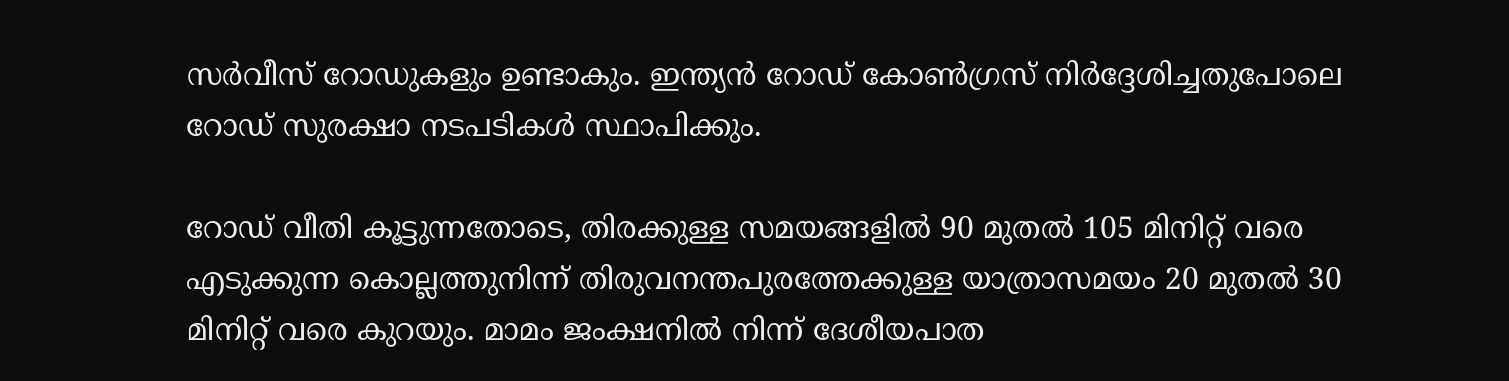സര്‍വീസ് റോഡുകളും ഉണ്ടാകും. ഇന്ത്യന്‍ റോഡ് കോണ്‍ഗ്രസ് നിര്‍ദ്ദേശിച്ചതുപോലെ റോഡ് സുരക്ഷാ നടപടികള്‍ സ്ഥാപിക്കും.

റോഡ് വീതി കൂട്ടുന്നതോടെ, തിരക്കുള്ള സമയങ്ങളില്‍ 90 മുതല്‍ 105 മിനിറ്റ് വരെ എടുക്കുന്ന കൊല്ലത്തുനിന്ന് തിരുവനന്തപുരത്തേക്കുള്ള യാത്രാസമയം 20 മുതല്‍ 30 മിനിറ്റ് വരെ കുറയും. മാമം ജംക്ഷനില്‍ നിന്ന് ദേശീയപാത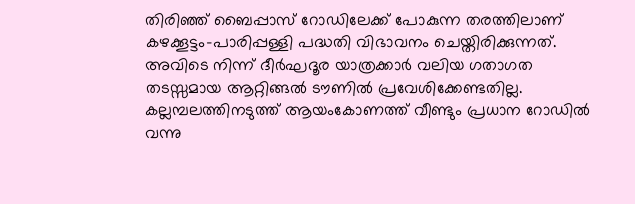തിരിഞ്ഞ് ബൈപ്പാസ് റോഡിലേക്ക് പോകുന്ന തരത്തിലാണ് കഴക്കൂട്ടം-പാരിപ്പള്ളി പദ്ധതി വിഭാവനം ചെയ്തിരിക്കുന്നത്. അവിടെ നിന്ന് ദീര്‍ഘദൂര യാത്രക്കാര്‍ വലിയ ഗതാഗത തടസ്സമായ ആറ്റിങ്ങല്‍ ടൗണില്‍ പ്രവേശിക്കേണ്ടതില്ല. കല്ലമ്പലത്തിനടുത്ത് ആയംകോണത്ത് വീണ്ടും പ്രധാന റോഡില്‍ വന്നു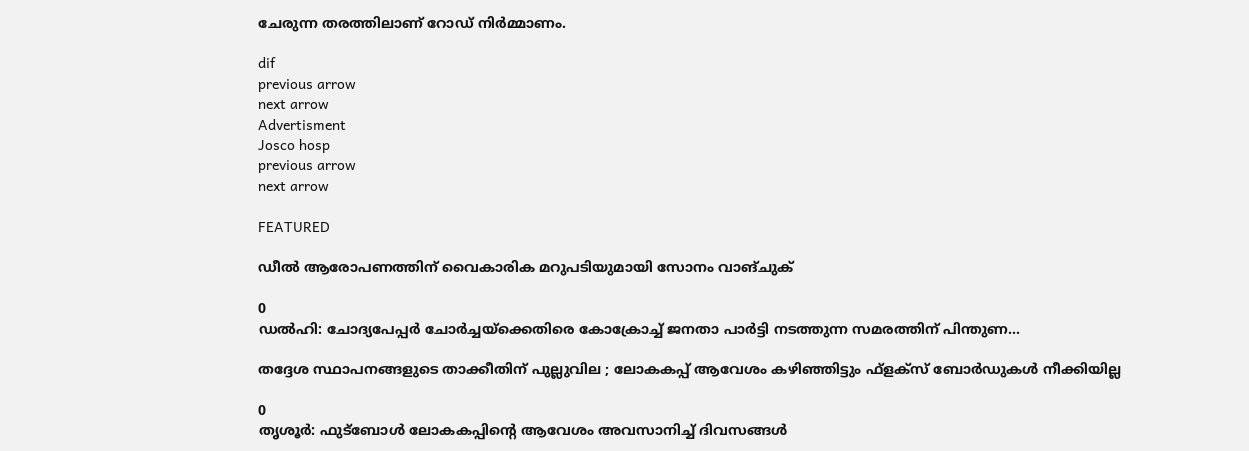ചേരുന്ന തരത്തിലാണ് റോഡ് നിര്‍മ്മാണം.

dif
previous arrow
next arrow
Advertisment
Josco hosp
previous arrow
next arrow

FEATURED

ഡീൽ ആരോപണത്തിന് വൈകാരിക മറുപടിയുമായി സോനം വാങ്ചുക്

0
ഡൽഹി: ചോദ്യപേപ്പർ ചോർച്ചയ്‌ക്കെതിരെ കോക്രോച്ച് ജനതാ പാർട്ടി നടത്തുന്ന സമരത്തിന് പിന്തുണ...

തദ്ദേശ സ്ഥാപനങ്ങളുടെ താക്കീതിന് പുല്ലുവില ; ലോകകപ്പ് ആവേശം കഴിഞ്ഞിട്ടും ഫ്‌ളക്‌സ് ബോര്‍ഡുകൾ നീക്കിയില്ല

0
തൃശൂര്‍: ഫുട്‌ബോള്‍ ലോകകപ്പിന്റെ ആവേശം അവസാനിച്ച് ദിവസങ്ങള്‍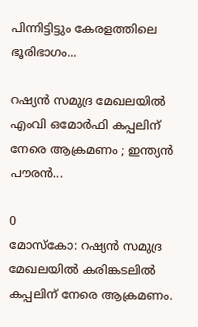പിന്നിട്ടിട്ടും കേരളത്തിലെ ഭൂരിഭാഗം...

റഷ്യൻ സമുദ്ര മേഖലയിൽ എംവി ഒമോർഫി കപ്പലിന് നേരെ ആക്രമണം ; ഇന്ത്യൻ പൗരൻ...

0
മോസ്കോ: റഷ്യൻ സമുദ്ര മേഖലയിൽ കരിങ്കടലിൽ കപ്പലിന് നേരെ ആക്രമണം.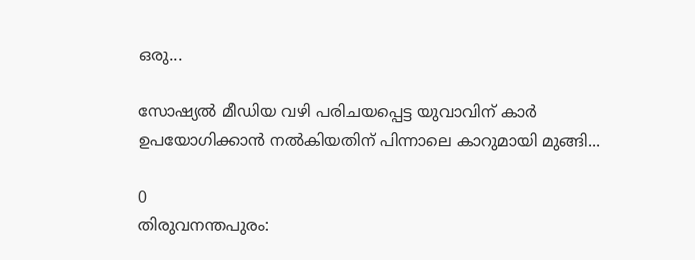ഒരു...

സോഷ്യൽ മീഡിയ വഴി പരിചയപ്പെട്ട യുവാവിന് കാർ ഉപയോഗിക്കാൻ നൽകിയതിന് പിന്നാലെ കാറുമായി മുങ്ങി...

0
തിരുവനന്തപുരം: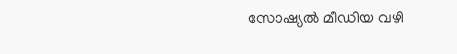സോഷ്യൽ മീഡിയ വഴി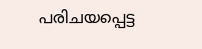പരിചയപ്പെട്ട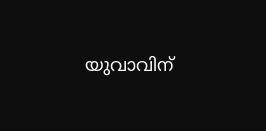യുവാവിന്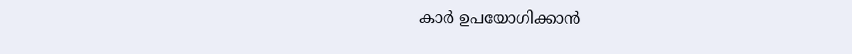കാർ ഉപയോഗിക്കാൻ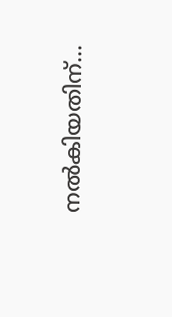നൽകിയതിന്...